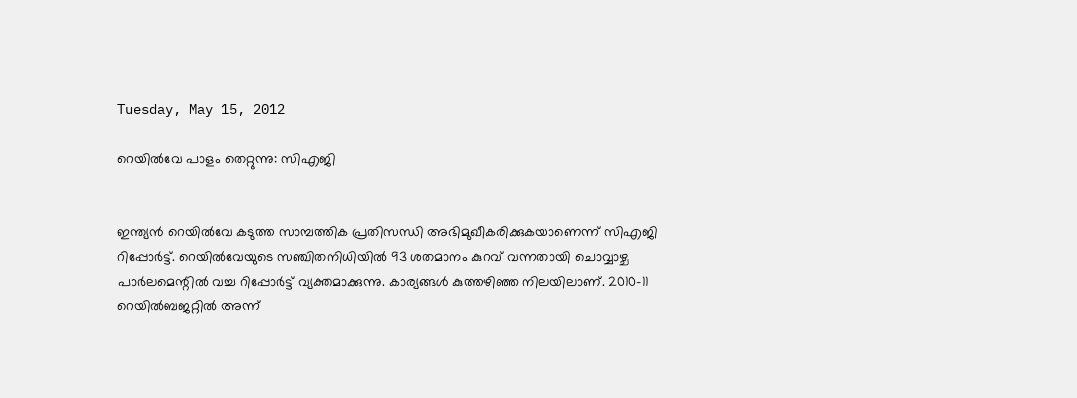Tuesday, May 15, 2012

റെയില്‍വേ പാളം തെറ്റുന്നു: സിഎജി


ഇന്ത്യന്‍ റെയില്‍വേ കടുത്ത സാമ്പത്തിക പ്രതിസന്ധി അഭിമുഖീകരിക്കുകയാണെന്ന് സിഎജി റിപ്പോര്‍ട്ട്. റെയില്‍വേയുടെ സഞ്ചിതനിധിയില്‍ 93 ശതമാനം കുറവ് വന്നതായി ചൊവ്വാഴ്ച പാര്‍ലമെന്റില്‍ വച്ച റിപ്പോര്‍ട്ട് വ്യക്തമാക്കുന്നു. കാര്യങ്ങള്‍ കുത്തഴിഞ്ഞ നിലയിലാണ്. 2010-11 റെയില്‍ബജറ്റില്‍ അന്ന്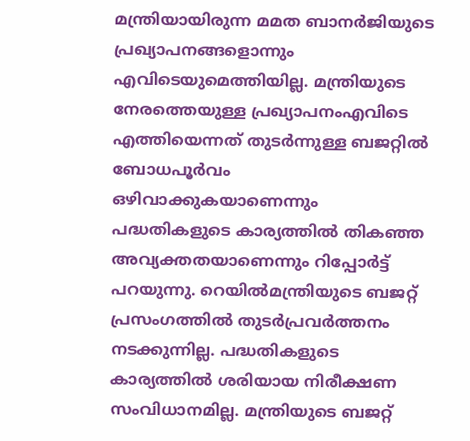മന്ത്രിയായിരുന്ന മമത ബാനര്‍ജിയുടെ പ്രഖ്യാപനങ്ങളൊന്നും എവിടെയുമെത്തിയില്ല. മന്ത്രിയുടെ നേരത്തെയുള്ള പ്രഖ്യാപനംഎവിടെ എത്തിയെന്നത് തുടര്‍ന്നുള്ള ബജറ്റില്‍ ബോധപൂര്‍വം ഒഴിവാക്കുകയാണെന്നും പദ്ധതികളുടെ കാര്യത്തില്‍ തികഞ്ഞ അവ്യക്തതയാണെന്നും റിപ്പോര്‍ട്ട് പറയുന്നു. റെയില്‍മന്ത്രിയുടെ ബജറ്റ് പ്രസംഗത്തില്‍ തുടര്‍പ്രവര്‍ത്തനം നടക്കുന്നില്ല. പദ്ധതികളുടെ കാര്യത്തില്‍ ശരിയായ നിരീക്ഷണ സംവിധാനമില്ല. മന്ത്രിയുടെ ബജറ്റ്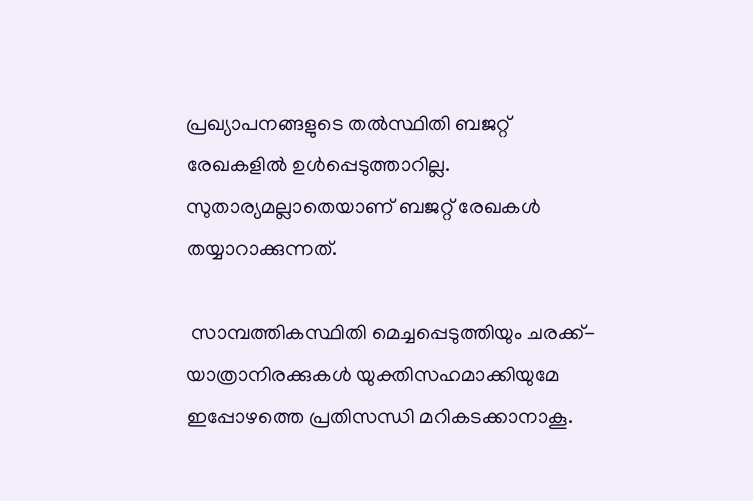പ്രഖ്യാപനങ്ങളുടെ തല്‍സ്ഥിതി ബജറ്റ് രേഖകളില്‍ ഉള്‍പ്പെടുത്താറില്ല. സുതാര്യമല്ലാതെയാണ് ബജറ്റ് രേഖകള്‍ തയ്യാറാക്കുന്നത്.

 സാമ്പത്തികസ്ഥിതി മെച്ചപ്പെടുത്തിയും ചരക്ക്-യാത്രാനിരക്കുകള്‍ യുക്തിസഹമാക്കിയുമേ ഇപ്പോഴത്തെ പ്രതിസന്ധി മറികടക്കാനാകൂ.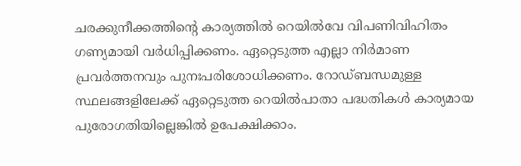ചരക്കുനീക്കത്തിന്റെ കാര്യത്തില്‍ റെയില്‍വേ വിപണിവിഹിതം ഗണ്യമായി വര്‍ധിപ്പിക്കണം. ഏറ്റെടുത്ത എല്ലാ നിര്‍മാണ പ്രവര്‍ത്തനവും പുനഃപരിശോധിക്കണം. റോഡ്ബന്ധമുള്ള സ്ഥലങ്ങളിലേക്ക് ഏറ്റെടുത്ത റെയില്‍പാതാ പദ്ധതികള്‍ കാര്യമായ പുരോഗതിയില്ലെങ്കില്‍ ഉപേക്ഷിക്കാം.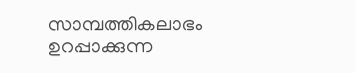സാമ്പത്തികലാഭം ഉറപ്പാക്കുന്ന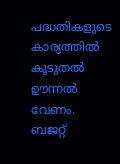പദ്ധതികളുടെ കാര്യത്തില്‍ കൂടുതല്‍ ഊന്നല്‍ വേണം. ബജറ്റ്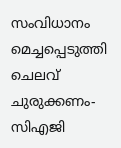സംവിധാനം മെച്ചപ്പെടുത്തി ചെലവ് ചുരുക്കണം- സിഎജി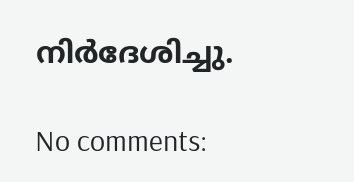നിര്‍ദേശിച്ചു.

No comments: